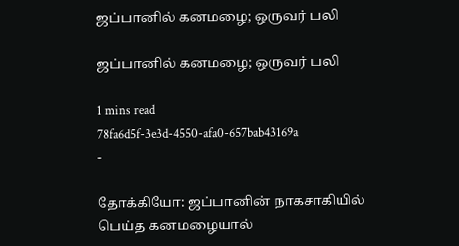ஜப்பானில் கனமழை; ஒருவர் பலி

ஜப்பானில் கனமழை; ஒருவர் பலி

1 mins read
78fa6d5f-3e3d-4550-afa0-657bab43169a
-

தோக்கியோ: ஜப்பானின் நாகசாகியில் பெய்த கனமழையால்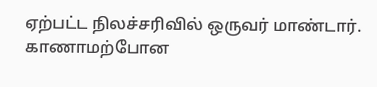ஏற்பட்ட நிலச்சரிவில் ஒருவர் மாண்டார். காணாமற்போன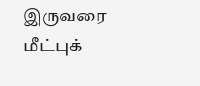இருவரை மீட்புக்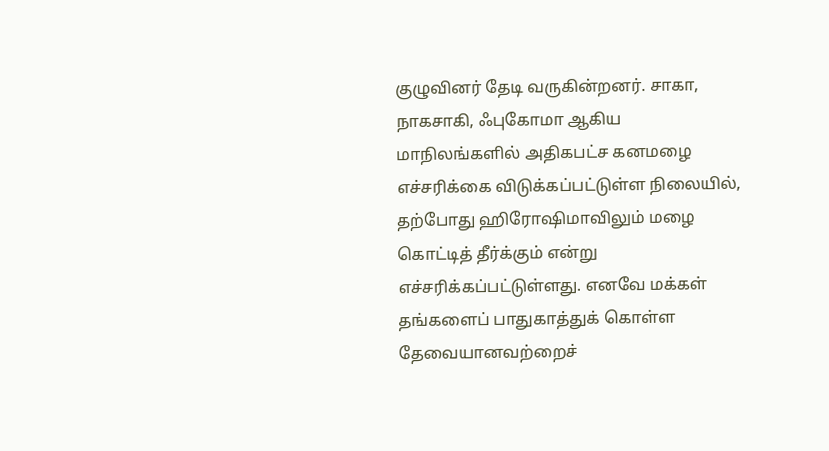குழுவினர் தேடி வருகின்றனர். சாகா, நாகசாகி, ஃபுகோமா ஆகிய மாநிலங்களில் அதிகபட்ச கனமழை எச்சரிக்கை விடுக்கப்பட்டுள்ள நிலையில், தற்போது ஹிரோஷிமாவிலும் மழை கொட்டித் தீர்க்கும் என்று எச்சரிக்கப்பட்டுள்ளது. எனவே மக்கள் தங்களைப் பாதுகாத்துக் கொள்ள தேவையானவற்றைச்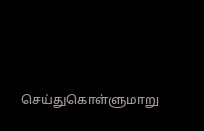செய்துகொள்ளுமாறு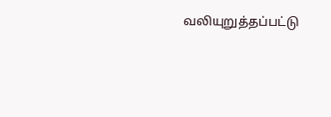வலியுறுத்தப்பட்டு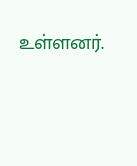உள்ளனர்.